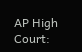AP High Court: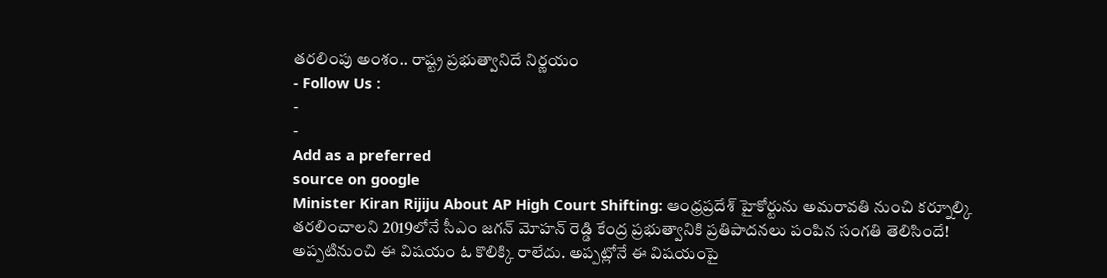తరలింపు అంశం.. రాష్ట్ర ప్రభుత్వానిదే నిర్ణయం
- Follow Us :
-
-
Add as a preferred
source on google
Minister Kiran Rijiju About AP High Court Shifting: ఆంధ్రప్రదేశ్ హైకోర్టును అమరావతి నుంచి కర్నూల్కి తరలించాలని 2019లోనే సీఎం జగన్ మోహన్ రెడ్డి కేంద్ర ప్రభుత్వానికి ప్రతిపాదనలు పంపిన సంగతి తెలిసిందే! అప్పటినుంచి ఈ విషయం ఓ కొలిక్కి రాలేదు. అప్పట్లోనే ఈ విషయంపై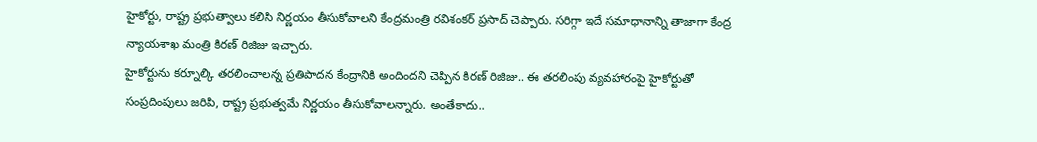హైకోర్టు, రాష్ట్ర ప్రభుత్వాలు కలిసి నిర్ణయం తీసుకోవాలని కేంద్రమంత్రి రవిశంకర్ ప్రసాద్ చెప్పారు. సరిగ్గా ఇదే సమాధానాన్ని తాజాగా కేంద్ర న్యాయశాఖ మంత్రి కిరణ్ రిజిజు ఇచ్చారు.
హైకోర్టును కర్నూల్కి తరలించాలన్న ప్రతిపాదన కేంద్రానికి అందిందని చెప్పిన కిరణ్ రిజిజు.. ఈ తరలింపు వ్యవహారంపై హైకోర్టుతో సంప్రదింపులు జరిపి, రాష్ట్ర ప్రభుత్వమే నిర్ణయం తీసుకోవాలన్నారు. అంతేకాదు..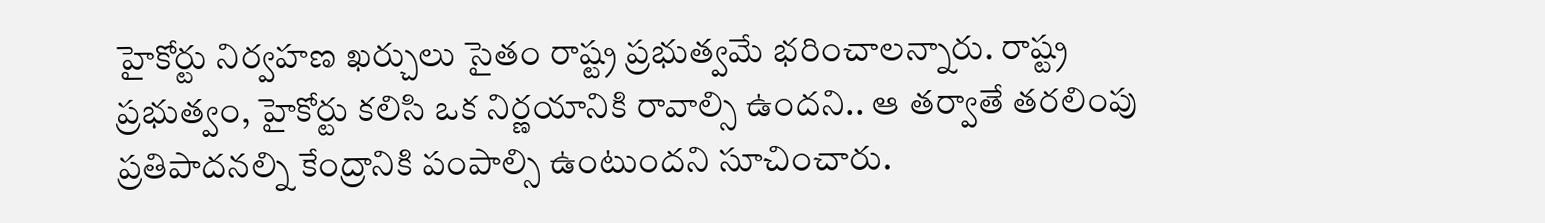హైకోర్టు నిర్వహణ ఖర్చులు సైతం రాష్ట్ర ప్రభుత్వమే భరించాలన్నారు. రాష్ట్ర ప్రభుత్వం, హైకోర్టు కలిసి ఒక నిర్ణయానికి రావాల్సి ఉందని.. ఆ తర్వాతే తరలింపు ప్రతిపాదనల్ని కేంద్రానికి పంపాల్సి ఉంటుందని సూచించారు.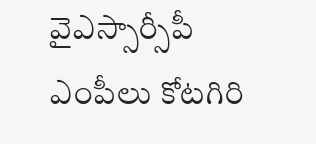వైఎస్సార్సీపీ ఎంపీలు కోటగిరి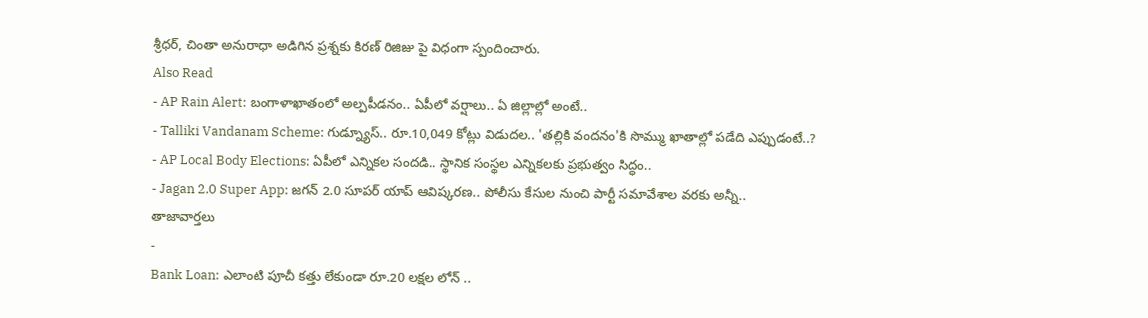శ్రీధర్, చింతా అనురాధా అడిగిన ప్రశ్నకు కిరణ్ రిజిజు పై విధంగా స్పందించారు.
Also Read
- AP Rain Alert: బంగాళాఖాతంలో అల్పపీడనం.. ఏపీలో వర్షాలు.. ఏ జిల్లాల్లో అంటే..
- Talliki Vandanam Scheme: గుడ్న్యూస్.. రూ.10,049 కోట్లు విడుదల.. 'తల్లికి వందనం'కి సొమ్ము ఖాతాల్లో పడేది ఎప్పుడంటే..?
- AP Local Body Elections: ఏపీలో ఎన్నికల సందడి.. స్థానిక సంస్థల ఎన్నికలకు ప్రభుత్వం సిద్ధం..
- Jagan 2.0 Super App: జగన్ 2.0 సూపర్ యాప్ ఆవిష్కరణ.. పోలీసు కేసుల నుంచి పార్టీ సమావేశాల వరకు అన్నీ..
తాజావార్తలు
-
Bank Loan: ఎలాంటి పూచీ కత్తు లేకుండా రూ.20 లక్షల లోన్ ..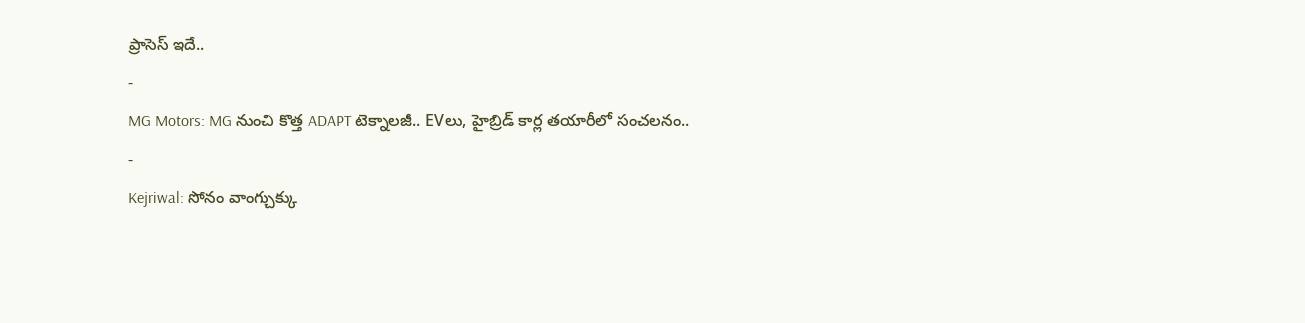ప్రాసెస్ ఇదే..
-
MG Motors: MG నుంచి కొత్త ADAPT టెక్నాలజీ.. EVలు, హైబ్రిడ్ కార్ల తయారీలో సంచలనం..
-
Kejriwal: సోనం వాంగ్చుక్కు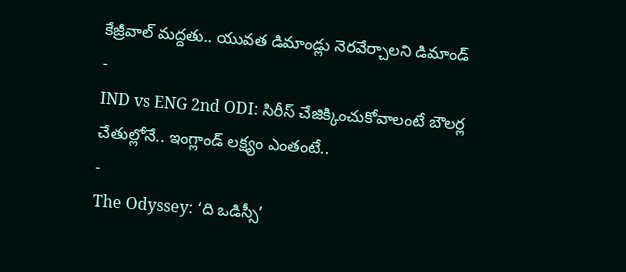కేజ్రీవాల్ మద్దతు.. యువత డిమాండ్లు నెరవేర్చాలని డిమాండ్
-
IND vs ENG 2nd ODI: సిరీస్ చేజిక్కించుకోవాలంటే బౌలర్ల చేతుల్లోనే.. ఇంగ్లాండ్ లక్ష్యం ఎంతంటే..
-
The Odyssey: ‘ది ఒడిస్సీ’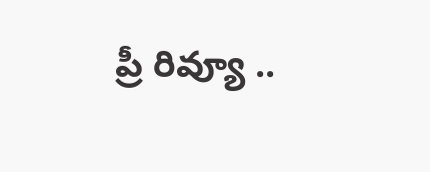ప్రీ రివ్యూ ..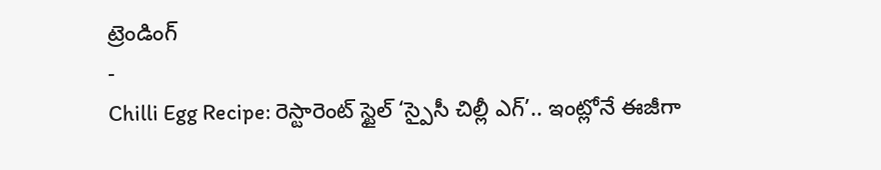ట్రెండింగ్
-
Chilli Egg Recipe: రెస్టారెంట్ స్టైల్ ‘స్పైసీ చిల్లీ ఎగ్’.. ఇంట్లోనే ఈజీగా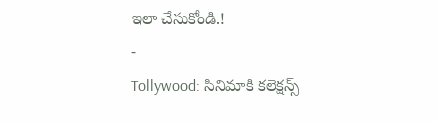ఇలా చేసుకోండి.!
-
Tollywood: సినిమాకి కలెక్షన్స్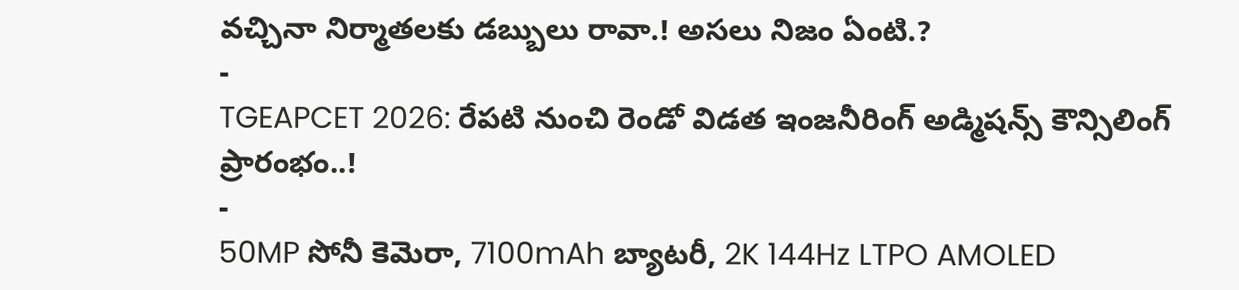వచ్చినా నిర్మాతలకు డబ్బులు రావా.! అసలు నిజం ఏంటి.?
-
TGEAPCET 2026: రేపటి నుంచి రెండో విడత ఇంజనీరింగ్ అడ్మిషన్స్ కౌన్సిలింగ్ ప్రారంభం..!
-
50MP సోనీ కెమెరా, 7100mAh బ్యాటరీ, 2K 144Hz LTPO AMOLED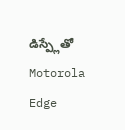డిస్ప్లేతో Motorola Edge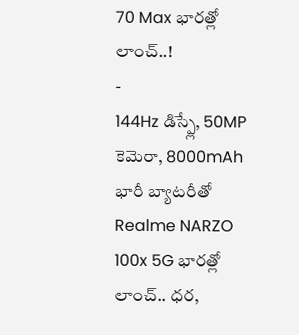70 Max భారత్లో లాంచ్..!
-
144Hz డిస్ప్లే, 50MP కెమెరా, 8000mAh భారీ బ్యాటరీతో Realme NARZO 100x 5G భారత్లో లాంచ్.. ధర,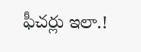ఫీచర్లు ఇలా.!